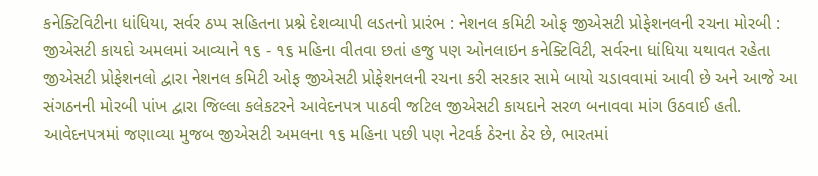કનેક્ટિવિટીના ધાંધિયા, સર્વર ઠપ્પ સહિતના પ્રશ્ને દેશવ્યાપી લડતનો પ્રારંભ : નેશનલ કમિટી ઓફ જીએસટી પ્રોફેશનલની રચના મોરબી : જીએસટી કાયદો અમલમાં આવ્યાને ૧૬ - ૧૬ મહિના વીતવા છતાં હજુ પણ ઓનલાઇન કનેક્ટિવિટી, સર્વરના ધાંધિયા યથાવત રહેતા જીએસટી પ્રોફેશનલો દ્વારા નેશનલ કમિટી ઓફ જીએસટી પ્રોફેશનલની રચના કરી સરકાર સામે બાયો ચડાવવામાં આવી છે અને આજે આ સંગઠનની મોરબી પાંખ દ્વારા જિલ્લા કલેકટરને આવેદનપત્ર પાઠવી જટિલ જીએસટી કાયદાને સરળ બનાવવા માંગ ઉઠવાઈ હતી. આવેદનપત્રમાં જણાવ્યા મુજબ જીએસટી અમલના ૧૬ મહિના પછી પણ નેટવર્ક ઠેરના ઠેર છે, ભારતમાં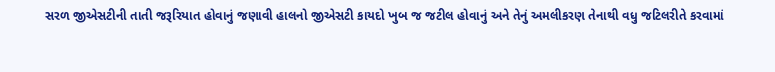સરળ જીએસટીની તાતી જરૂરિયાત હોવાનું જણાવી હાલનો જીએસટી કાયદો ખુબ જ જટીલ હોવાનું અને તેનું અમલીકરણ તેનાથી વધુ જટિલરીતે કરવામાં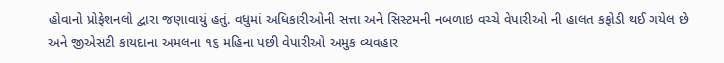હોવાનો પ્રોફેશનલો દ્વારા જણાવાયું હતું. વધુમાં અધિકારીઓની સત્તા અને સિસ્ટમની નબળાઇ વચ્ચે વેપારીઓ ની હાલત કફોડી થઈ ગયેલ છે અને જીએસટી કાયદાના અમલના ૧૬ મહિના પછી વેપારીઓ અમુક વ્યવહાર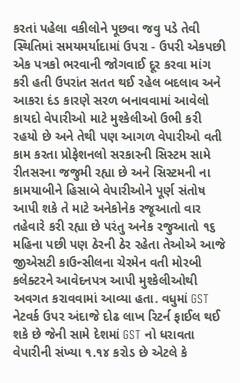કરતાં પહેલા વકીલોને પૂછવા જવુ પડે તેવી સ્થિતિમાં સમયમર્યાદામાં ઉપરા - ઉપરી એકપછી એક પત્રકો ભરવાની જોગવાઈ દૂર કરવા માંગ કરી હતી ઉપરાંત સતત થઈ રહેલ બદલાવ અને આકરા દંડ કારણે સરળ બનાવવામાં આવેલો કાયદો વેપારીઓ માટે મુશ્કેલીઓ ઉભી કરી રહયો છે અને તેથી પણ આગળ વેપારીઓ વતી કામ કરતા પ્રોફેશનલો સરકારની સિસ્ટમ સામે રીતસરના જજુમી રહ્યા છે અને સિસ્ટમની ના કામયાબીને હિસાબે વેપારીઓને પૂર્ણ સંતોષ આપી શકે તે માટે અનેકોનેક રજૂઆતો વાર તહેવારે કરી રહ્યા છે પરંતુ અનેક રજુઆતો ૧૬ મહિના પછી પણ ઠેરની ઠેર રહેતા તેઓએ આજે જીએસટી કાઉન્સીલના ચેરમેન વતી મોરબી કલેક્ટરને આવેદનપત્ર આપી મુશ્કેલીઓથી અવગત કરાવવામાં આવ્યા હતા. વધુમાં GST નેટવર્ક ઉપર અંદાજે દોઢ લાખ રિટર્ન ફાઈલ થઈ શકે છે જેની સામે દેશમાં GST નો ધરાવતા વેપારીની સંખ્યા ૧.૧૪ કરોડ છે એટલે કે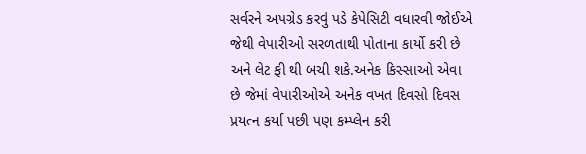સર્વરને અપગ્રેડ કરવું પડે કેપેસિટી વધારવી જોઈએ જેથી વેપારીઓ સરળતાથી પોતાના કાર્યો કરી છે અને લેટ ફી થી બચી શકે.અનેક કિસ્સાઓ એવા છે જેમાં વેપારીઓએ અનેક વખત દિવસો દિવસ પ્રયત્ન કર્યા પછી પણ કમ્પ્લેન કરી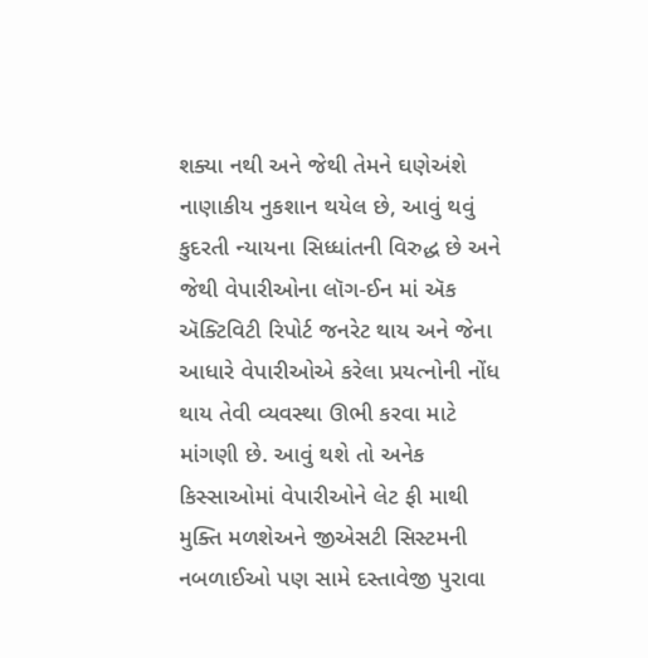શક્યા નથી અને જેથી તેમને ઘણેઅંશે નાણાકીય નુકશાન થયેલ છે, આવું થવું કુદરતી ન્યાયના સિધ્ધાંતની વિરુદ્ધ છે અને જેથી વેપારીઓના લૉગ-ઈન માં ઍક ઍક્ટિવિટી રિપોર્ટ જનરેટ થાય અને જેના આધારે વેપારીઓએ કરેલા પ્રયત્નોની નોંધ થાય તેવી વ્યવસ્થા ઊભી કરવા માટે માંગણી છે. આવું થશે તો અનેક કિસ્સાઓમાં વેપારીઓને લેટ ફી માથી મુક્તિ મળશેઅને જીએસટી સિસ્ટમની નબળાઈઓ પણ સામે દસ્તાવેજી પુરાવા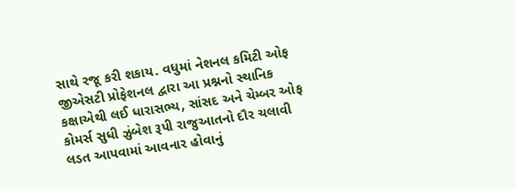સાથે રજૂ કરી શકાય. વધુમાં નેશનલ કમિટી ઓફ જીએસટી પ્રોફેશનલ દ્વારા આ પ્રશ્નનો સ્થાનિક કક્ષાએથી લઈ ધારાસભ્ય, સાંસદ અને ચેમ્બર ઓફ કોમર્સ સુધી ઝુંબેશ રૂપી રાજુઆતનો દૌર ચલાવી લડત આપવામાં આવનાર હોવાનું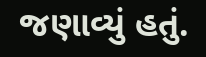જણાવ્યું હતું.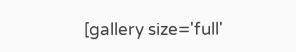[gallery size='full'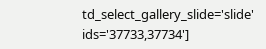td_select_gallery_slide='slide' ids='37733,37734']